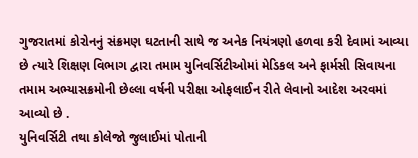ગુજરાતમાં કોરોનનું સંક્રમણ ઘટતાની સાથે જ અનેક નિયંત્રણો હળવા કરી દેવામાં આવ્યા છે ત્યારે શિક્ષણ વિભાગ દ્વારા તમામ યુનિવર્સિટીઓમાં મેડિકલ અને ફાર્મસી સિવાયના તમામ અભ્યાસક્રમોની છેલ્લા વર્ષની પરીક્ષા ઓફલાઈન રીતે લેવાનો આદેશ અરવમાં આવ્યો છે .
યુનિવર્સિટી તથા કોલેજો જુલાઈમાં પોતાની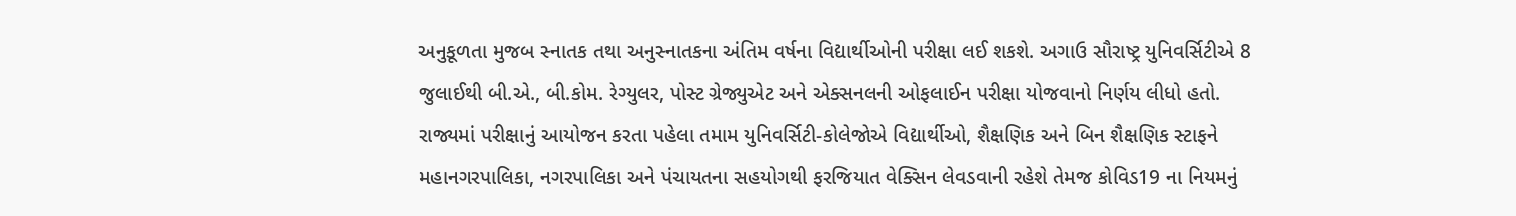અનુકૂળતા મુજબ સ્નાતક તથા અનુસ્નાતકના અંતિમ વર્ષના વિદ્યાર્થીઓની પરીક્ષા લઈ શકશે. અગાઉ સૌરાષ્ટ્ર યુનિવર્સિટીએ 8 જુલાઈથી બી.એ., બી.કોમ. રેગ્યુલર, પોસ્ટ ગ્રેજ્યુએટ અને એક્સનલની ઓફલાઈન પરીક્ષા યોજવાનો નિર્ણય લીધો હતો.
રાજ્યમાં પરીક્ષાનું આયોજન કરતા પહેલા તમામ યુનિવર્સિટી-કોલેજોએ વિદ્યાર્થીઓ, શૈક્ષણિક અને બિન શૈક્ષણિક સ્ટાફને મહાનગરપાલિકા, નગરપાલિકા અને પંચાયતના સહયોગથી ફરજિયાત વેક્સિન લેવડવાની રહેશે તેમજ કોવિડ19 ના નિયમનું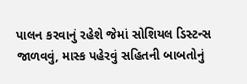પાલન કરવાનું રહેશે જેમાં સોશિયલ ડિસ્ટન્સ જાળવવું, માસ્ક પહેરવું સહિતની બાબતોનું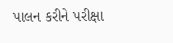પાલન કરીને પરીક્ષા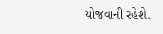યોજવાની રહેશે.